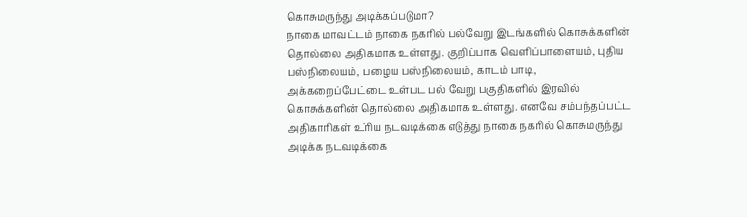கொசுமருந்து அடிக்கப்படுமா?
நாகை மாவட்டம் நாகை நகரில் பல்வேறு இடங்களில் கொசுக்களின் தொல்லை அதிகமாக உள்ளது. குறிப்பாக வெளிப்பாளையம், புதிய பஸ்நிலையம், பழைய பஸ்நிலையம், காடம் பாடி, அக்கறைப்பேட்டை உள்பட பல் வேறு பகுதிகளில் இரவில் கொசுக்களின் தொல்லை அதிகமாக உள்ளது. எனவே சம்பந்தப்பட்ட அதிகாரிகள் உ்ரிய நடவடிக்கை எடுத்து நாகை நகரில் கொசுமருந்து அடிக்க நடவடிக்கை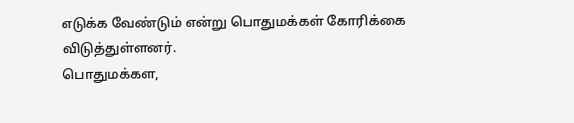எடுக்க வேண்டும் என்று பொதுமக்கள் கோரிக்கை விடுத்துள்ளனர்.
பொதுமக்கள,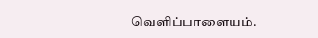வெளிப்பாளையம்.